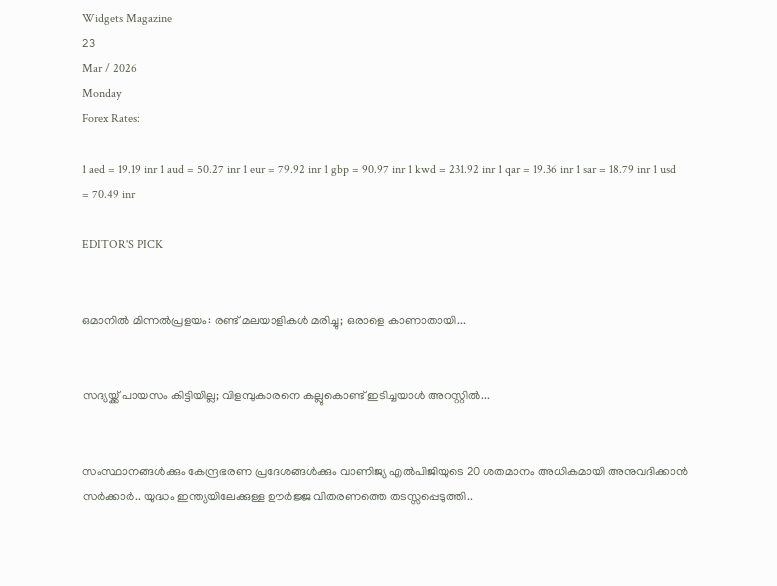Widgets Magazine
23
Mar / 2026
Monday
Forex Rates:

1 aed = 19.19 inr 1 aud = 50.27 inr 1 eur = 79.92 inr 1 gbp = 90.97 inr 1 kwd = 231.92 inr 1 qar = 19.36 inr 1 sar = 18.79 inr 1 usd = 70.49 inr

EDITOR'S PICK


ഒമാനിൽ മിന്നൽപ്രളയം: രണ്ട് മലയാളികൾ മരിച്ചു; ഒരാളെ കാണാതായി...


സദ്യയ്ക്ക് പായസം കിട്ടിയില്ല; വിളമ്പുകാരനെ കല്ലുകൊണ്ട് ഇടിച്ചയാൾ അറസ്റ്റിൽ...


സംസ്ഥാനങ്ങൾക്കും കേന്ദ്രഭരണ പ്രദേശങ്ങൾക്കും വാണിജ്യ എൽ‌പി‌ജിയുടെ 20 ശതമാനം അധികമായി അനുവദിക്കാൻ സർക്കാർ.. യുദ്ധം ഇന്ത്യയിലേക്കുള്ള ഊർജ്ജ വിതരണത്തെ തടസ്സപ്പെടുത്തി..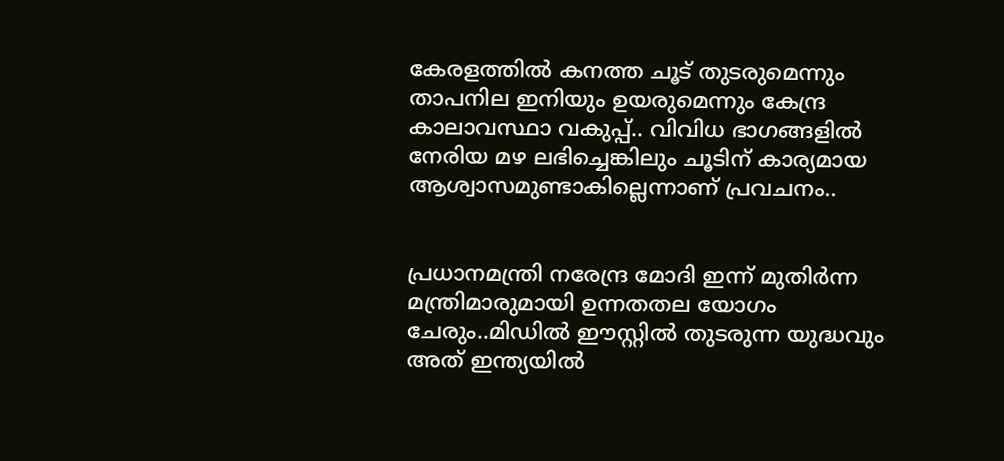കേരളത്തിൽ കനത്ത ചൂട് തുടരുമെന്നും താപനില ഇനിയും ഉയരുമെന്നും കേന്ദ്ര കാലാവസ്ഥാ വകുപ്പ്.. വിവിധ ഭാഗങ്ങളിൽ നേരിയ മഴ ലഭിച്ചെങ്കിലും ചൂടിന് കാര്യമായ ആശ്വാസമുണ്ടാകില്ലെന്നാണ് പ്രവചനം..


പ്രധാനമന്ത്രി നരേന്ദ്ര മോദി ഇന്ന് മുതിർന്ന മന്ത്രിമാരുമായി ഉന്നതതല യോഗം ചേരും..മിഡിൽ ഈസ്റ്റിൽ തുടരുന്ന യുദ്ധവും അത് ഇന്ത്യയിൽ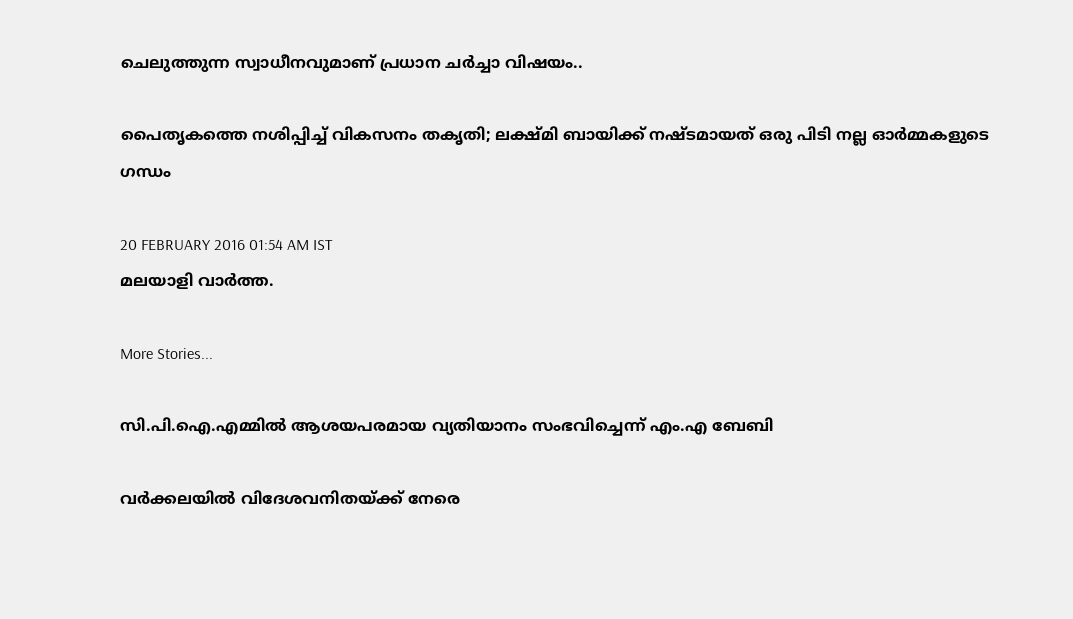ചെലുത്തുന്ന സ്വാധീനവുമാണ് പ്രധാന ചർച്ചാ വിഷയം..

പൈതൃകത്തെ നശിപ്പിച്ച് വികസനം തകൃതി; ലക്ഷ്മി ബായിക്ക് നഷ്ടമായത് ഒരു പിടി നല്ല ഓര്‍മ്മകളുടെ ഗന്ധം

20 FEBRUARY 2016 01:54 AM IST
മലയാളി വാര്‍ത്ത.

More Stories...

സി.പി.ഐ.എമ്മില്‍ ആശയപരമായ വ്യതിയാനം സംഭവിച്ചെന്ന് എം.എ ബേബി

വര്‍ക്കലയില്‍ വിദേശവനിതയ്ക്ക് നേരെ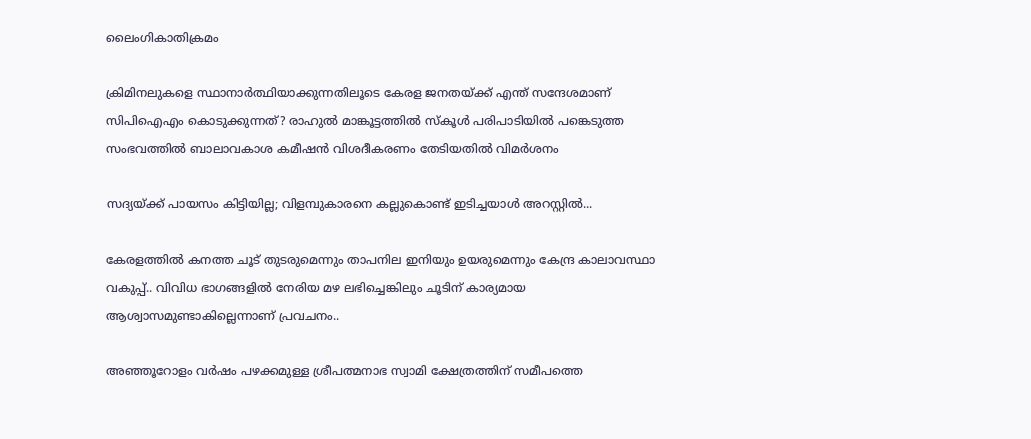ലൈംഗികാതിക്രമം

ക്രിമിനലുകളെ സ്ഥാനാർത്ഥിയാക്കുന്നതിലൂടെ കേരള ജനതയ്‌ക്ക്‌ എന്ത് സന്ദേശമാണ് സിപിഐഎം കൊടുക്കുന്നത്? രാഹുൽ മാങ്കൂട്ടത്തിൽ സ്കൂൾ പരിപാടിയിൽ പങ്കെടുത്ത സംഭവത്തിൽ ബാലാവകാശ കമീഷൻ വിശദീകരണം തേടിയതിൽ വിമർശനം

സദ്യയ്ക്ക് പായസം കിട്ടിയില്ല; വിളമ്പുകാരനെ കല്ലുകൊണ്ട് ഇടിച്ചയാൾ അറസ്റ്റിൽ...

കേരളത്തിൽ കനത്ത ചൂട് തുടരുമെന്നും താപനില ഇനിയും ഉയരുമെന്നും കേന്ദ്ര കാലാവസ്ഥാ വകുപ്പ്.. വിവിധ ഭാഗങ്ങളിൽ നേരിയ മഴ ലഭിച്ചെങ്കിലും ചൂടിന് കാര്യമായ ആശ്വാസമുണ്ടാകില്ലെന്നാണ് പ്രവചനം..

അഞ്ഞൂറോളം വര്‍ഷം പഴക്കമുള്ള ശ്രീപത്മനാഭ സ്വാമി ക്ഷേത്രത്തിന് സമീപത്തെ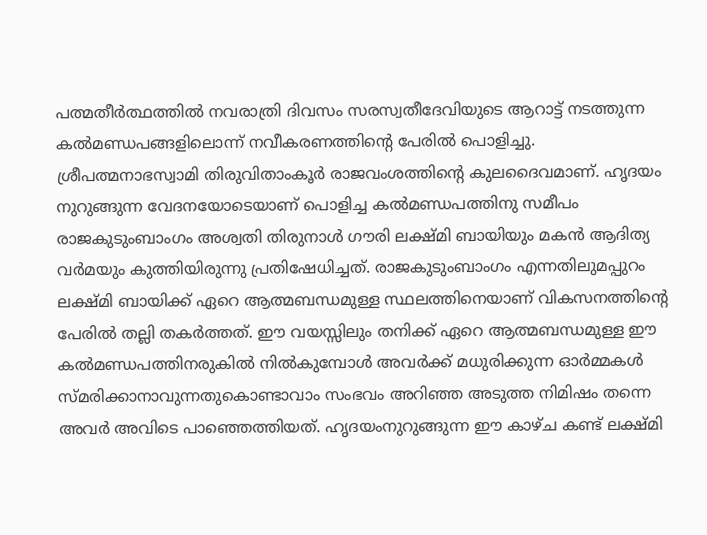പത്മതീര്‍ത്ഥത്തില്‍ നവരാത്രി ദിവസം സരസ്വതീദേവിയുടെ ആറാട്ട് നടത്തുന്ന കല്‍മണ്ഡപങ്ങളിലൊന്ന് നവീകരണത്തിന്റെ പേരില്‍ പൊളിച്ചു. ശ്രീപത്മനാഭസ്വാമി തിരുവിതാംകൂര്‍ രാജവംശത്തിന്റെ കുലദൈവമാണ്. ഹൃദയം നുറുങ്ങുന്ന വേദനയോടെയാണ് പൊളിച്ച കല്‍മണ്ഡപത്തിനു സമീപം രാജകുടുംബാംഗം അശ്വതി തിരുനാള്‍ ഗൗരി ലക്ഷ്മി ബായിയും മകന്‍ ആദിത്യ വര്‍മയും കുത്തിയിരുന്നു പ്രതിഷേധിച്ചത്. രാജകുടുംബാംഗം എന്നതിലുമപ്പുറം ലക്ഷ്മി ബായിക്ക് ഏറെ ആത്മബന്ധമുള്ള സ്ഥലത്തിനെയാണ് വികസനത്തിന്റെ പേരില്‍ തല്ലി തകര്‍ത്തത്. ഈ വയസ്സിലും തനിക്ക് ഏറെ ആത്മബന്ധമുള്ള ഈ കല്‍മണ്ഡപത്തിനരുകില്‍ നില്‍കുമ്പോള്‍ അവര്‍ക്ക് മധുരിക്കുന്ന ഓര്‍മ്മകള്‍ സ്മരിക്കാനാവുന്നതുകൊണ്ടാവാം സംഭവം അറിഞ്ഞ അടുത്ത നിമിഷം തന്നെ അവര്‍ അവിടെ പാഞ്ഞെത്തിയത്. ഹൃദയംനുറുങ്ങുന്ന ഈ കാഴ്ച കണ്ട് ലക്ഷ്മി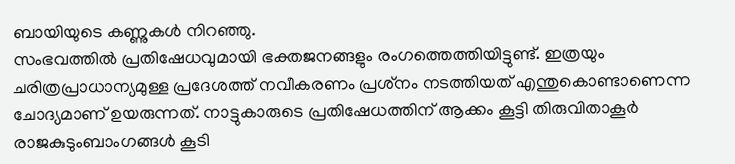ബായിയുടെ കണ്ണുകള്‍ നിറഞ്ഞു.
സംഭവത്തില്‍ പ്രതിഷേധവുമായി ഭക്തജനങ്ങളും രംഗത്തെത്തിയിട്ടുണ്ട്. ഇത്രയും ചരിത്രപ്രാധാന്യമുള്ള പ്രദേശത്ത് നവീകരണം പ്രശ്‌നം നടത്തിയത് എന്തുകൊണ്ടാണെന്ന ചോദ്യമാണ് ഉയരുന്നത്. നാട്ടുകാരുടെ പ്രതിഷേധത്തിന് ആക്കം കൂട്ടി തിരുവിതാകൂര്‍ രാജകുടുംബാംഗങ്ങള്‍ കൂടി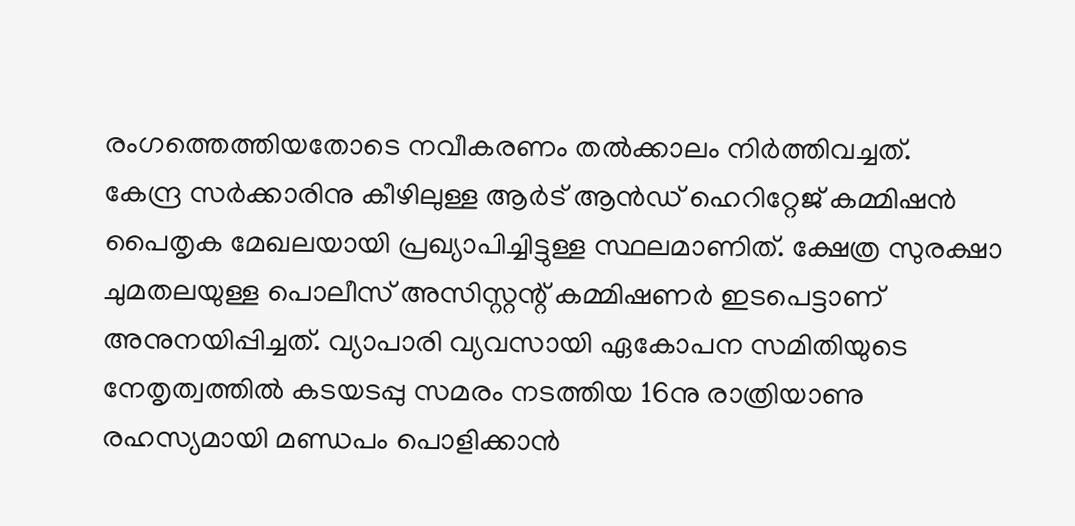രംഗത്തെത്തിയതോടെ നവീകരണം തല്‍ക്കാലം നിര്‍ത്തിവച്ചത്.
കേന്ദ്ര സര്‍ക്കാരിനു കീഴിലുള്ള ആര്‍ട് ആന്‍ഡ് ഹെറിറ്റേജ് കമ്മിഷന്‍ പൈതൃക മേഖലയായി പ്രഖ്യാപിച്ചിട്ടുള്ള സ്ഥലമാണിത്. ക്ഷേത്ര സുരക്ഷാ ചുമതലയുള്ള പൊലീസ് അസിസ്റ്റന്റ് കമ്മിഷണര്‍ ഇടപെട്ടാണ് അനുനയിപ്പിച്ചത്. വ്യാപാരി വ്യവസായി ഏകോപന സമിതിയുടെ നേതൃത്വത്തില്‍ കടയടപ്പു സമരം നടത്തിയ 16നു രാത്രിയാണു രഹസ്യമായി മണ്ഡപം പൊളിക്കാന്‍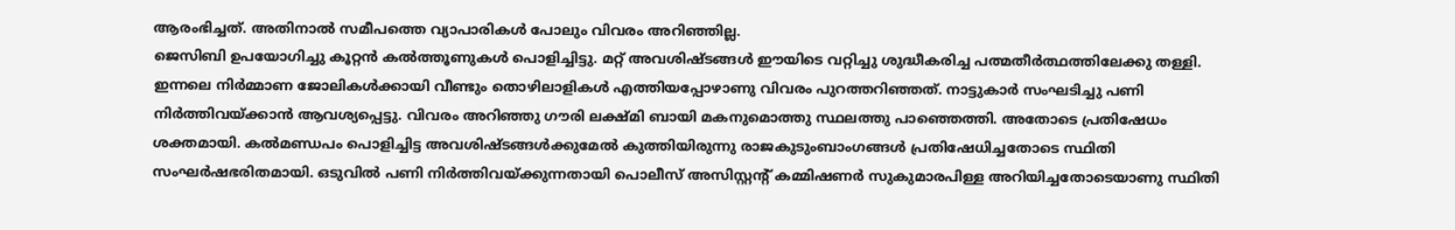ആരംഭിച്ചത്. അതിനാല്‍ സമീപത്തെ വ്യാപാരികള്‍ പോലും വിവരം അറിഞ്ഞില്ല.
ജെസിബി ഉപയോഗിച്ചു കൂറ്റന്‍ കല്‍ത്തൂണുകള്‍ പൊളിച്ചിട്ടു. മറ്റ് അവശിഷ്ടങ്ങള്‍ ഈയിടെ വറ്റിച്ചു ശുദ്ധീകരിച്ച പത്മതീര്‍ത്ഥത്തിലേക്കു തള്ളി. ഇന്നലെ നിര്‍മ്മാണ ജോലികള്‍ക്കായി വീണ്ടും തൊഴിലാളികള്‍ എത്തിയപ്പോഴാണു വിവരം പുറത്തറിഞ്ഞത്. നാട്ടുകാര്‍ സംഘടിച്ചു പണി നിര്‍ത്തിവയ്ക്കാന്‍ ആവശ്യപ്പെട്ടു. വിവരം അറിഞ്ഞു ഗൗരി ലക്ഷ്മി ബായി മകനുമൊത്തു സ്ഥലത്തു പാഞ്ഞെത്തി. അതോടെ പ്രതിഷേധം ശക്തമായി. കല്‍മണ്ഡപം പൊളിച്ചിട്ട അവശിഷ്ടങ്ങള്‍ക്കുമേല്‍ കുത്തിയിരുന്നു രാജകുടുംബാംഗങ്ങള്‍ പ്രതിഷേധിച്ചതോടെ സ്ഥിതി സംഘര്‍ഷഭരിതമായി. ഒടുവില്‍ പണി നിര്‍ത്തിവയ്ക്കുന്നതായി പൊലീസ് അസിസ്റ്റന്റ് കമ്മിഷണര്‍ സുകുമാരപിള്ള അറിയിച്ചതോടെയാണു സ്ഥിതി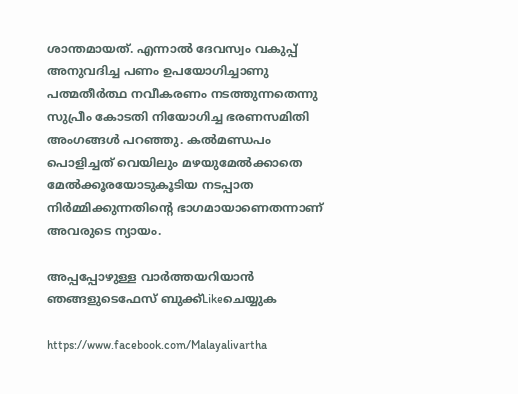ശാന്തമായത്. എന്നാല്‍ ദേവസ്വം വകുപ്പ് അനുവദിച്ച പണം ഉപയോഗിച്ചാണു പത്മതീര്‍ത്ഥ നവീകരണം നടത്തുന്നതെന്നു സുപ്രീം കോടതി നിയോഗിച്ച ഭരണസമിതി അംഗങ്ങള്‍ പറഞ്ഞു. കല്‍മണ്ഡപം പൊളിച്ചത് വെയിലും മഴയുമേല്‍ക്കാതെ മേല്‍ക്കൂരയോടുകൂടിയ നടപ്പാത നിര്‍മ്മിക്കുന്നതിന്റെ ഭാഗമായാണെതന്നാണ് അവരുടെ ന്യായം.

അപ്പപ്പോഴുള്ള വാര്‍ത്തയറിയാന്‍ ഞങ്ങളുടെഫേസ്‌ ബുക്ക്‌Likeചെയ്യുക

https://www.facebook.com/Malayalivartha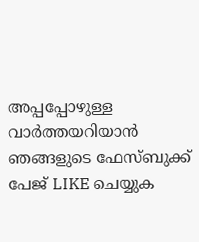അപ്പപ്പോഴുള്ള വാര്‍ത്തയറിയാന്‍ ഞങ്ങളുടെ ഫേസ്‌ബുക്ക്‌ പേജ് LIKE ചെയ്യുക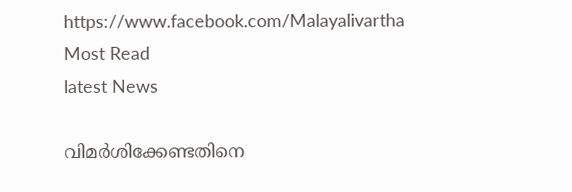https://www.facebook.com/Malayalivartha
Most Read
latest News

വിമര്‍ശിക്കേണ്ടതിനെ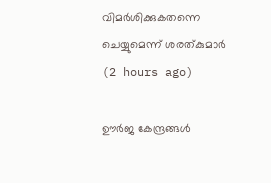വിമര്‍ശിക്കുകതന്നെ ചെയ്യുമെന്ന് ശരത്കുമാര്‍  (2 hours ago)

ഊര്‍ജ കേന്ദ്രങ്ങള്‍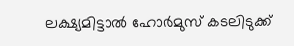ലക്ഷ്യമിട്ടാല്‍ ഹോര്‍മുസ് കടലിടുക്ക്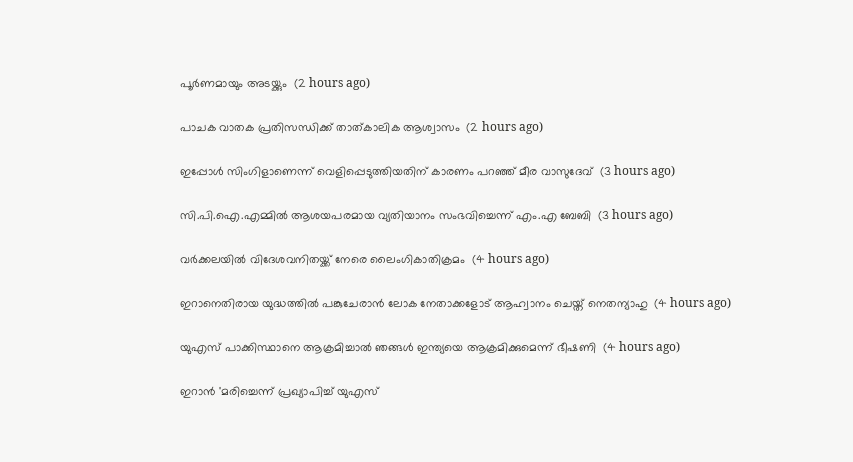പൂര്‍ണമായും അടയ്ക്കും  (2 hours ago)

പാചക വാതക പ്രതിസന്ധിക്ക് താത്കാലിക ആശ്വാസം  (2 hours ago)

ഇപ്പോള്‍ സിംഗിളാണെന്ന് വെളിപ്പെടുത്തിയതിന് കാരണം പറഞ്ഞ് മീര വാസുദേവ്  (3 hours ago)

സി.പി.ഐ.എമ്മില്‍ ആശയപരമായ വ്യതിയാനം സംഭവിച്ചെന്ന് എം.എ ബേബി  (3 hours ago)

വര്‍ക്കലയില്‍ വിദേശവനിതയ്ക്ക് നേരെ ലൈംഗികാതിക്രമം  (4 hours ago)

ഇറാനെതിരായ യുദ്ധത്തില്‍ പങ്കുചേരാന്‍ ലോക നേതാക്കളോട് ആഹ്വാനം ചെയ്ത് നെതന്യാഹു  (4 hours ago)

യുഎസ് പാക്കിസ്ഥാനെ ആക്രമിച്ചാല്‍ ഞങ്ങള്‍ ഇന്ത്യയെ ആക്രമിക്കുമെന്ന് ഭീഷണി  (4 hours ago)

ഇറാന്‍ 'മരിച്ചെന്ന് പ്രഖ്യാപിച്ച് യുഎസ്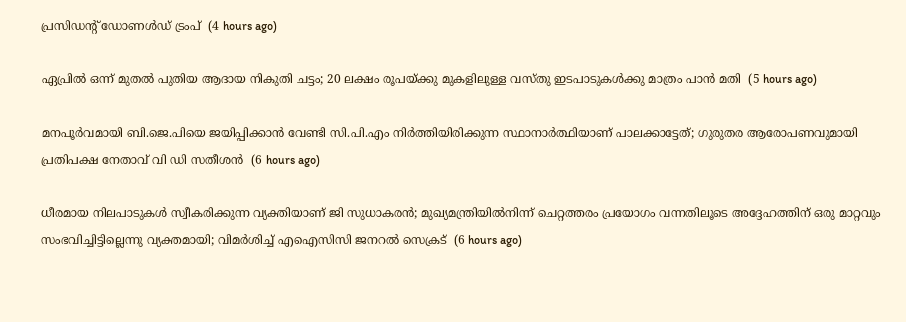പ്രസിഡന്റ് ഡോണള്‍ഡ് ട്രംപ്  (4 hours ago)

ഏപ്രില്‍ ഒന്ന് മുതല്‍ പുതിയ ആദായ നികുതി ചട്ടം; 20 ലക്ഷം രൂപയ്ക്കു മുകളിലുള്ള വസ്തു ഇടപാടുകള്‍ക്കു മാത്രം പാന്‍ മതി  (5 hours ago)

മനപൂര്‍വമായി ബി.ജെ.പിയെ ജയിപ്പിക്കാന്‍ വേണ്ടി സി.പി.എം നിര്‍ത്തിയിരിക്കുന്ന സ്ഥാനാര്‍ത്ഥിയാണ് പാലക്കാട്ടേത്; ഗുരുതര ആരോപണവുമായി പ്രതിപക്ഷ നേതാവ് വി ഡി സതീശൻ  (6 hours ago)

ധീരമായ നിലപാടുകൾ സ്വീകരിക്കുന്ന വ്യക്തിയാണ് ജി സുധാകരൻ; മുഖ്യമന്ത്രിയില്‍നിന്ന് ചെറ്റത്തരം പ്രയോഗം വന്നതിലൂടെ അദ്ദേഹത്തിന് ഒരു മാറ്റവും സംഭവിച്ചിട്ടില്ലെന്നു വ്യക്തമായി; വിമർശിച്ച് എഐസിസി ജനറൽ സെക്രട്  (6 hours ago)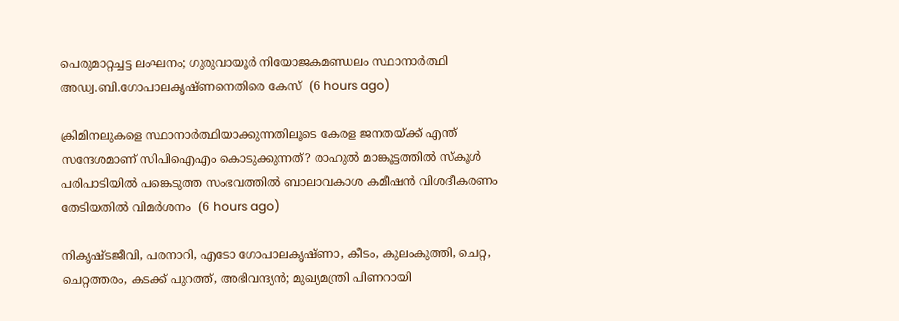പെരുമാറ്റച്ചട്ട ലംഘനം; ഗുരുവായൂർ നിയോജകമണ്ഡലം സ്ഥാനാർത്ഥി അഡ്വ.ബി.ഗോപാലകൃഷ്ണനെതിരെ കേസ്  (6 hours ago)

ക്രിമിനലുകളെ സ്ഥാനാർത്ഥിയാക്കുന്നതിലൂടെ കേരള ജനതയ്‌ക്ക്‌ എന്ത് സന്ദേശമാണ് സിപിഐഎം കൊടുക്കുന്നത്? രാഹുൽ മാങ്കൂട്ടത്തിൽ സ്കൂൾ പരിപാടിയിൽ പങ്കെടുത്ത സംഭവത്തിൽ ബാലാവകാശ കമീഷൻ വിശദീകരണം തേടിയതിൽ വിമർശനം  (6 hours ago)

നികൃഷ്ടജീവി, പരനാറി, എടോ ഗോപാലകൃഷ്ണാ, കീടം, കുലംകുത്തി, ചെറ്റ, ചെറ്റത്തരം, കടക്ക് പുറത്ത്, അഭിവന്ദ്യന്‍; മുഖ്യമന്ത്രി പിണറായി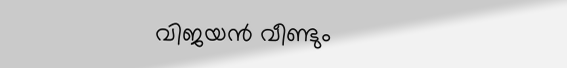വിജയന്‍ വീണ്ടും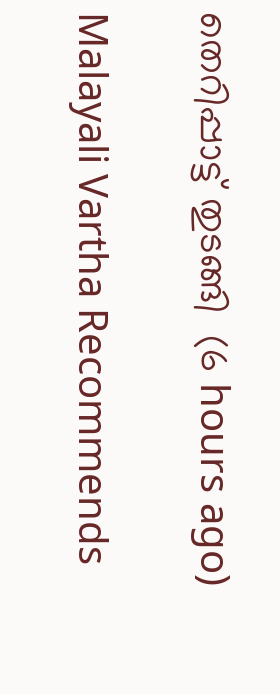തെറിപ്പാട്ട് തുടങ്ങി  (6 hours ago)

Malayali Vartha Recommends